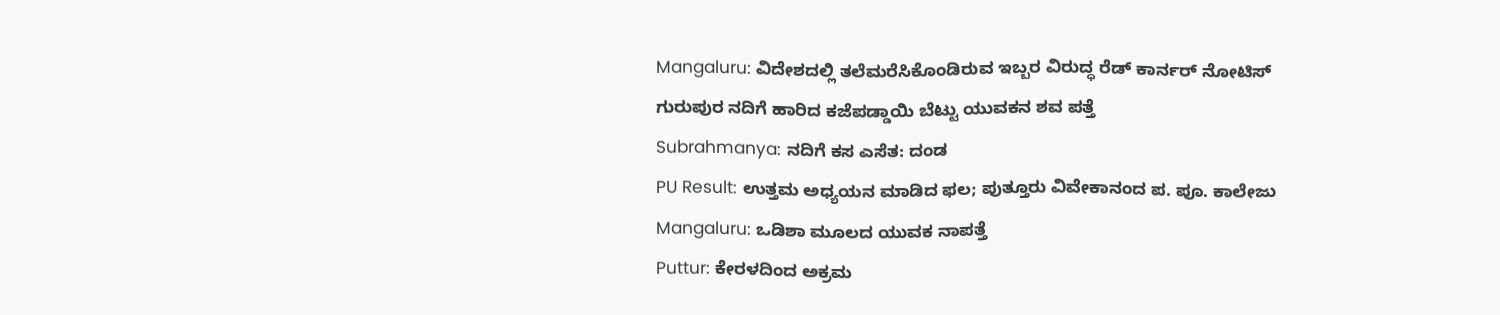Mangaluru: ವಿದೇಶದಲ್ಲಿ ತಲೆಮರೆಸಿಕೊಂಡಿರುವ ಇಬ್ಬರ ವಿರುದ್ಧ ರೆಡ್ ಕಾರ್ನರ್ ನೋಟಿಸ್
ಗುರುಪುರ ನದಿಗೆ ಹಾರಿದ ಕಜೆಪಡ್ಡಾಯಿ ಬೆಟ್ಟು ಯುವಕನ ಶವ ಪತ್ತೆ
Subrahmanya: ನದಿಗೆ ಕಸ ಎಸೆತ: ದಂಡ
PU Result: ಉತ್ತಮ ಅಧ್ಯಯನ ಮಾಡಿದ ಫಲ; ಪುತ್ತೂರು ವಿವೇಕಾನಂದ ಪ. ಪೂ. ಕಾಲೇಜು
Mangaluru: ಒಡಿಶಾ ಮೂಲದ ಯುವಕ ನಾಪತ್ತೆ
Puttur: ಕೇರಳದಿಂದ ಅಕ್ರಮ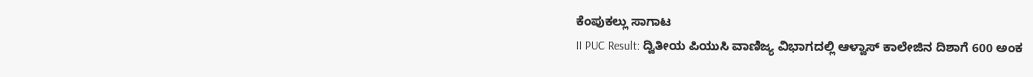ಕೆಂಪುಕಲ್ಲು ಸಾಗಾಟ
II PUC Result: ದ್ವಿತೀಯ ಪಿಯುಸಿ ವಾಣಿಜ್ಯ ವಿಭಾಗದಲ್ಲಿ ಆಳ್ವಾಸ್ ಕಾಲೇಜಿನ ದಿಶಾಗೆ 600 ಅಂಕ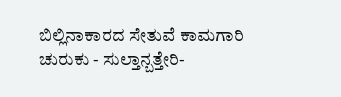ಬಿಲ್ಲಿನಾಕಾರದ ಸೇತುವೆ ಕಾಮಗಾರಿ ಚುರುಕು - ಸುಲ್ತಾನ್ಬತ್ತೇರಿ-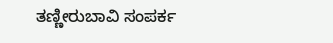ತಣ್ಣೀರುಬಾವಿ ಸಂಪರ್ಕ